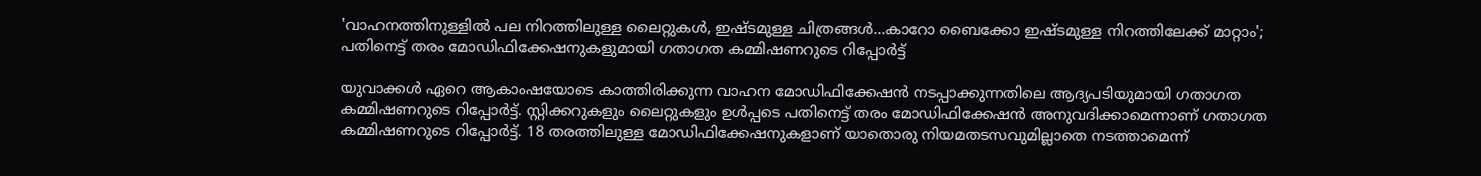'വാഹനത്തിനുള്ളിൽ പല നിറത്തിലുള്ള ലൈറ്റുകൾ, ഇഷ്ടമുള്ള ചിത്രങ്ങൾ...കാറോ ബൈക്കോ ഇഷ്‌ടമുള്ള നിറത്തിലേക്ക് മാറ്റാം'; പതിനെട്ട് തരം മോഡിഫിക്കേഷനുകളുമായി ഗതാഗത കമ്മിഷണറുടെ റിപ്പോർട്ട്

യുവാക്കൾ ഏറെ ആകാംഷയോടെ കാത്തിരിക്കുന്ന വാഹന മോഡിഫിക്കേഷൻ നടപ്പാക്കുന്നതിലെ ആദ്യപടിയുമായി ഗതാഗത കമ്മിഷണറുടെ റിപ്പോർട്ട്. സ്റ്റിക്കറുകളും ലൈറ്റുകളും ഉൾപ്പടെ പതിനെട്ട് തരം മോഡിഫിക്കേഷൻ അനുവദിക്കാമെന്നാണ് ഗതാഗത കമ്മിഷണറുടെ റിപ്പോർട്ട്. 18 തരത്തിലുള്ള മോഡിഫിക്കേഷനുകളാണ് യാതൊരു നിയമതടസവുമില്ലാതെ നടത്താമെന്ന്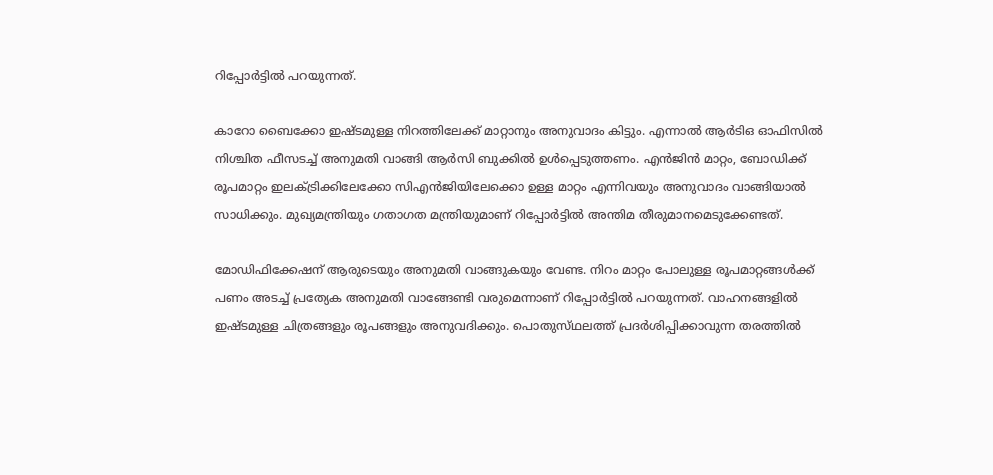റിപ്പോർട്ടിൽ പറയുന്നത്.

കാറോ ബൈക്കോ ഇഷ്‌ടമുള്ള നിറത്തിലേക്ക് മാറ്റാനും അനുവാദം കിട്ടും. എന്നാൽ ആർടിഒ ഓഫിസിൽ നിശ്ചിത ഫീസടച്ച് അനുമതി വാങ്ങി ആർസി ബുക്കിൽ ഉൾപ്പെടുത്തണം. എൻജിൻ മാറ്റം, ബോഡിക്ക് രൂപമാറ്റം ഇലക്ട്രിക്കിലേക്കോ സിഎൻജിയിലേക്കൊ ഉള്ള മാറ്റം എന്നിവയും അനുവാദം വാങ്ങിയാൽ സാധിക്കും. മുഖ്യമന്ത്രിയും ഗതാഗത മന്ത്രിയുമാണ് റിപ്പോർട്ടിൽ അന്തിമ തീരുമാനമെടുക്കേണ്ടത്.

മോഡിഫിക്കേഷന് ആരുടെയും അനുമതി വാങ്ങുകയും വേണ്ട. നിറം മാറ്റം പോലുള്ള രൂപമാറ്റങ്ങൾക്ക് പണം അടച്ച് പ്രത്യേക അനുമതി വാങ്ങേണ്ടി വരുമെന്നാണ് റിപ്പോർട്ടിൽ പറയുന്നത്. വാഹനങ്ങളിൽ ഇഷ്‌ടമുള്ള ചിത്രങ്ങളും രൂപങ്ങളും അനുവദിക്കും. പൊതുസ്‌ഥലത്ത് പ്രദർശിപ്പിക്കാവുന്ന തരത്തിൽ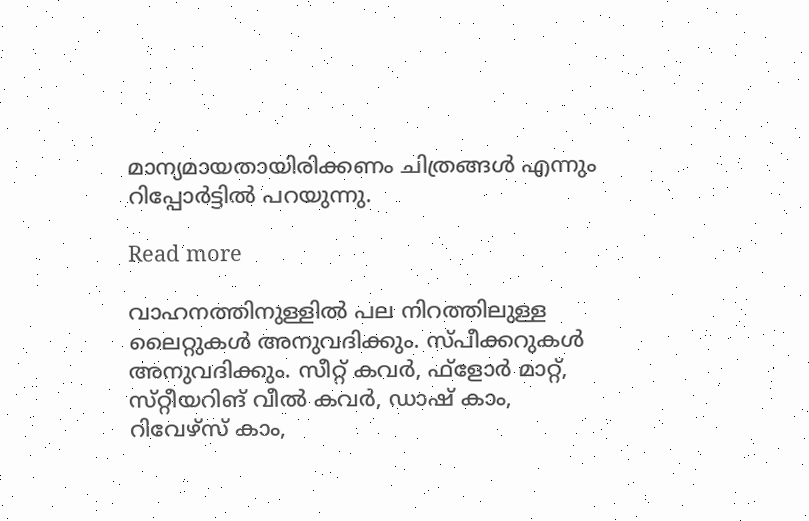മാന്യമായതായിരിക്കണം ചിത്രങ്ങൾ എന്നും റിപ്പോർട്ടിൽ പറയുന്നു.

Read more

വാഹനത്തിനുള്ളിൽ പല നിറത്തിലുള്ള ലൈറ്റുകൾ അനുവദിക്കും. സ്‌പീക്കറുകൾ അനുവദിക്കും. സീറ്റ് കവർ, ഫ്ളോർ മാറ്റ്, സ്‌റ്റീയറിങ് വീൽ കവർ, ഡാഷ് കാം, റിവേഴ്‌സ് കാം,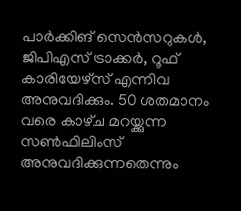പാർക്കിങ് സെൻസറുകൾ, ജിപിഎസ് ട്രാക്കർ, റൂഫ് കാരിയേഴ്സ് എന്നിവ അനുവദിക്കും. 50 ശതമാനം വരെ കാഴ്‌ച മറയ്ക്കുന്ന സൺഫിലിംസ് അനുവദിക്കുന്നതെന്നും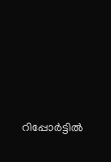റിപ്പോർട്ടിൽ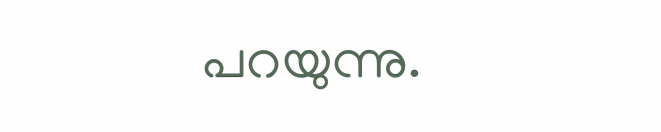പറയുന്നു.